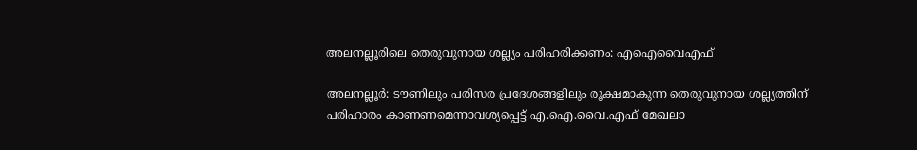അലനല്ലൂരിലെ തെരുവുനായ ശല്ല്യം പരിഹരിക്കണം: എഐവൈഎഫ്

അലനല്ലൂര്‍: ടൗണിലും പരിസര പ്രദേശങ്ങളിലും രൂക്ഷമാകുന്ന തെരുവുനായ ശല്ല്യത്തിന് പരിഹാരം കാണണമെന്നാവശ്യപ്പെട്ട് എ.ഐ.വൈ.എഫ് മേഖലാ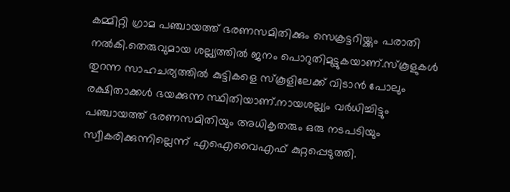കമ്മിറ്റി ഗ്രാമ പഞ്ചായത്ത് ഭരണസമിതിക്കും സെക്രട്ടറിയ്ക്കും പരാതി നല്‍കി.തെരുവുമായ ശല്ല്യത്തില്‍ ജനം പൊറുതിമുട്ടുകയാണ്.സ്‌കൂളുകള്‍ തുറന്ന സാഹചര്യത്തില്‍ കുട്ടികളെ സ്‌കൂളിലേക്ക് വിടാന്‍ പോലും രക്ഷിതാക്കള്‍ ഭയക്കുന്ന സ്ഥിതിയാണ്.നായശല്ല്യം വര്‍ധിച്ചിട്ടും പഞ്ചായത്ത് ഭരണസമിതിയും അധികൃതരും ഒരു നടപടിയും സ്വീകരിക്കുന്നില്ലെന്ന് എഐവൈഎഫ് കുറ്റപ്പെടുത്തി.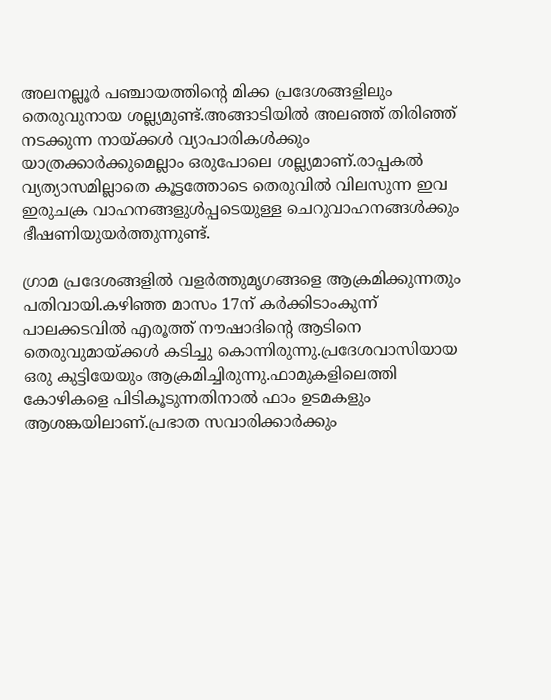അലനല്ലൂര്‍ പഞ്ചായത്തിന്റെ മിക്ക പ്രദേശങ്ങളിലും തെരുവുനായ ശല്ല്യമുണ്ട്.അങ്ങാടിയില്‍ അലഞ്ഞ് തിരിഞ്ഞ് നടക്കുന്ന നായ്ക്കള്‍ വ്യാപാരികള്‍ക്കും യാത്രക്കാര്‍ക്കുമെല്ലാം ഒരുപോലെ ശല്ല്യമാണ്.രാപ്പകല്‍ വ്യത്യാസമില്ലാതെ കൂട്ടത്തോടെ തെരുവില്‍ വിലസുന്ന ഇവ ഇരുചക്ര വാഹനങ്ങളുള്‍പ്പടെയുള്ള ചെറുവാഹനങ്ങള്‍ക്കും ഭീഷണിയുയര്‍ത്തുന്നുണ്ട്.

ഗ്രാമ പ്രദേശങ്ങളില്‍ വളര്‍ത്തുമൃഗങ്ങളെ ആക്രമിക്കുന്നതും പതിവായി.കഴിഞ്ഞ മാസം 17ന് കര്‍ക്കിടാംകുന്ന് പാലക്കടവില്‍ എരൂത്ത് നൗഷാദിന്റെ ആടിനെ തെരുവുമായ്ക്കള്‍ കടിച്ചു കൊന്നിരുന്നു.പ്രദേശവാസിയായ ഒരു കുട്ടിയേയും ആക്രമിച്ചിരുന്നു.ഫാമുകളിലെത്തി കോഴികളെ പിടികൂടുന്നതിനാല്‍ ഫാം ഉടമകളും ആശങ്കയിലാണ്.പ്രഭാത സവാരിക്കാര്‍ക്കും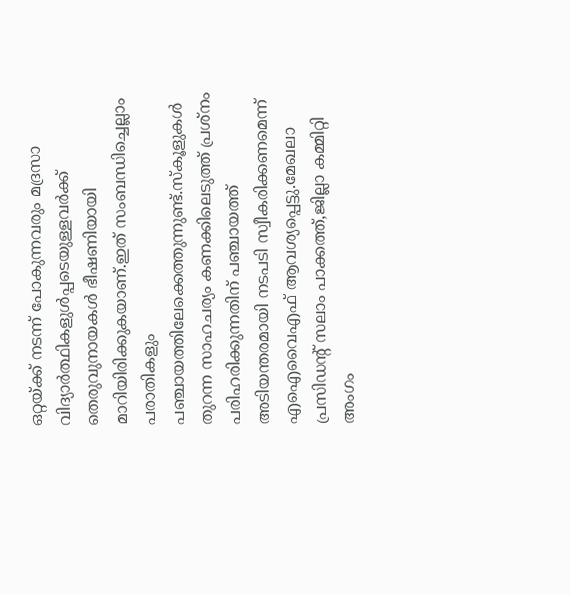ഒറ്റയ്ക്ക് നടന്ന് പോകുന്നവരും മദ്രസാ വിദ്യാര്‍ത്ഥികളുള്‍പ്പടെയുള്ളവര്‍ക്ക് തെരുവുനായകള്‍ ഭീഷണിയായി മാറിയിരിക്കുകയാണ്.ഇത് സംബന്ധിച്ചെല്ലാം പരാതികളും പഞ്ചായത്തിലേക്കെത്തുന്നുണ്ട്.സ്‌കൂളുകള്‍ തുറന്ന സാഹചര്യം കണക്കിലെടുത്ത് പ്രശ്‌നം പരിഹരിക്കുന്നതിന് പഞ്ചായത്ത് അടിയന്തരമായി നടപടി സ്വീകരിക്കണമെന്ന് എഐവൈഎഫ് ആവശ്യപ്പെട്ടു.മേഖലാ പ്രസിഡന്റ് സലാം പാക്കത്ത്,ജില്ലാ കമ്മിറ്റി അംഗം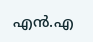എന്‍.എ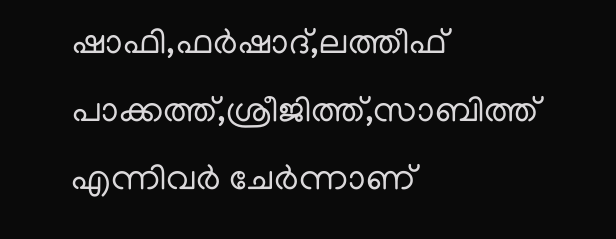ഷാഫി,ഫര്‍ഷാദ്,ലത്തീഫ് പാക്കത്ത്,ശ്രീജിത്ത്,സാബിത്ത് എന്നിവര്‍ ചേര്‍ന്നാണ്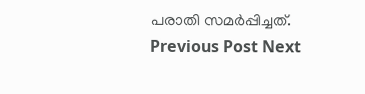പരാതി സമര്‍പ്പിച്ചത്.
Previous Post Next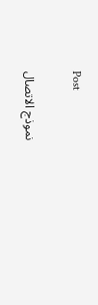Post

نموذج الاتصال